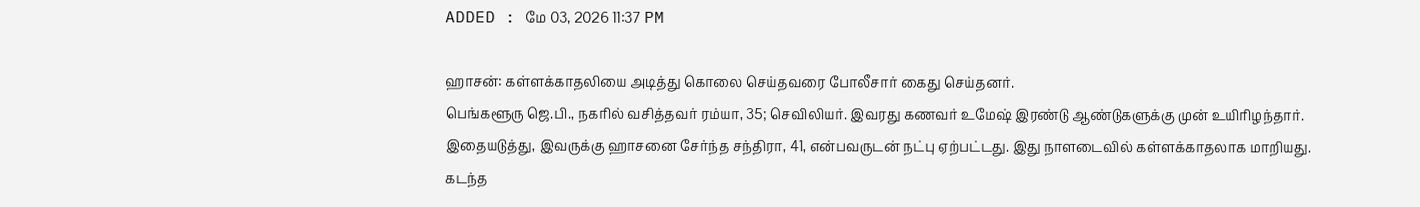ADDED : மே 03, 2026 11:37 PM

ஹாசன்: கள்ளக்காதலியை அடித்து கொலை செய்தவரை போலீசார் கைது செய்தனர்.
பெங்களூரு ஜெ.பி., நகரில் வசித்தவர் ரம்யா, 35; செவிலியர். இவரது கணவர் உமேஷ் இரண்டு ஆண்டுகளுக்கு முன் உயிரிழந்தார். இதையடுத்து, இவருக்கு ஹாசனை சேர்ந்த சந்திரா, 41, என்பவருடன் நட்பு ஏற்பட்டது. இது நாளடைவில் கள்ளக்காதலாக மாறியது. கடந்த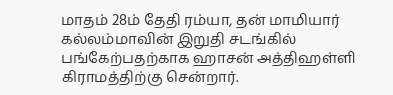மாதம் 28ம் தேதி ரம்யா, தன் மாமியார் கல்லம்மாவின் இறுதி சடங்கில் பங்கேற்பதற்காக ஹாசன் அத்திஹள்ளி கிராமத்திற்கு சென்றார்.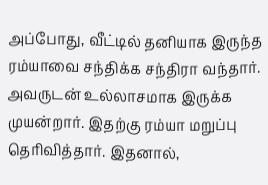அப்போது, வீட்டில் தனியாக இருந்த ரம்யாவை சந்திக்க சந்திரா வந்தார். அவருடன் உல்லாசமாக இருக்க முயன்றார். இதற்கு ரம்யா மறுப்பு தெரிவித்தார். இதனால்,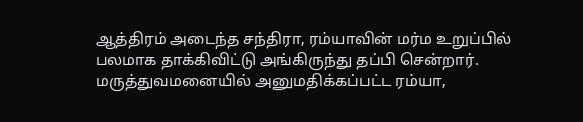ஆத்திரம் அடைந்த சந்திரா, ரம்யாவின் மர்ம உறுப்பில் பலமாக தாக்கிவிட்டு அங்கிருந்து தப்பி சென்றார்.
மருத்துவமனையில் அனுமதிக்கப்பட்ட ரம்யா,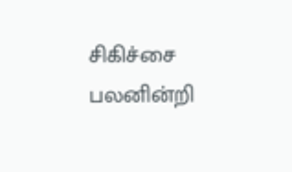சிகிச்சை பலனின்றி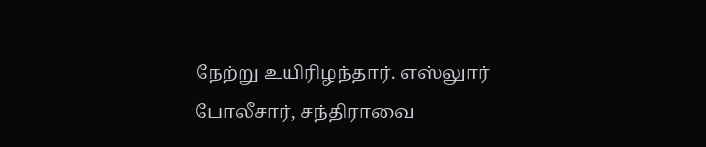நேற்று உயிரிழந்தார். எஸ்லுார் போலீசார், சந்திராவை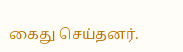கைது செய்தனர்.